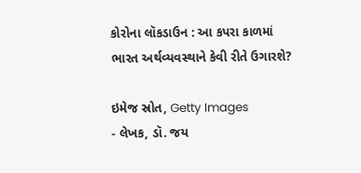કોરોના લૉકડાઉન : આ કપરા કાળમાં ભારત અર્થવ્યવસ્થાને કેવી રીતે ઉગારશે?

ઇમેજ સ્રોત, Getty Images
- લેખક, ડૉ. જય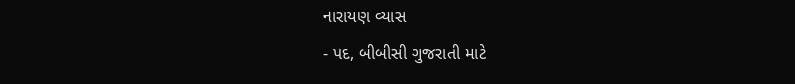નારાયણ વ્યાસ
- પદ, બીબીસી ગુજરાતી માટે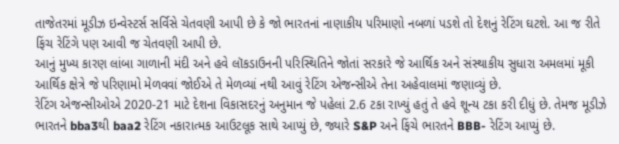તાજેતરમાં મૂડીઝ ઇન્વેસ્ટર્સ સર્વિસે ચેતવણી આપી છે કે જો ભારતનાં નાણાકીય પરિમાણો નબળાં પડશે તો દેશનું રેટિંગ ઘટશે. આ જ રીતે ફિંચ રેટિંગે પણ આવી જ ચેતવણી આપી છે.
આનું મુખ્ય કારણ લાંબા ગાળાની મંદી અને હવે લૉકડાઉનની પરિસ્થિતિને જોતાં સરકારે જે આર્થિક અને સંસ્થાકીય સુધારા અમલમાં મૂકી આર્થિક ક્ષેત્રે જે પરિણામો મેળવવાં જોઈએ તે મેળવ્યાં નથી આવું રેટિંગ એજન્સીએ તેના અહેવાલમાં જણાવ્યું છે.
રેટિંગ એજન્સીઓએ 2020-21 માટે દેશના વિકાસદરનું અનુમાન જે પહેલાં 2.6 ટકા રાખ્યું હતું તે હવે શૂન્ય ટકા કરી દીધું છે. તેમજ મૂડીઝે ભારતને bba3થી baa2 રેટિંગ નકારાત્મક આઉટલૂક સાથે આપ્યું છે, જ્યારે S&P અને ફિંચે ભારતને BBB- રેટિંગ આપ્યું છે.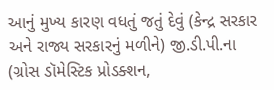આનું મુખ્ય કારણ વધતું જતું દેવું (કેન્દ્ર સરકાર અને રાજ્ય સરકારનું મળીને) જી.ડી.પી.ના (ગ્રોસ ડૉમેસ્ટિક પ્રોડક્શન,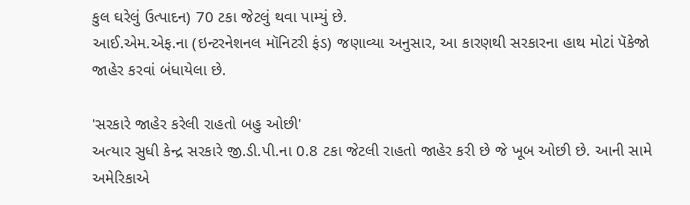કુલ ઘરેલું ઉત્પાદન) 70 ટકા જેટલું થવા પામ્યું છે.
આઈ.એમ.એફ.ના (ઇન્ટરનેશનલ મૉનિટરી ફંડ) જણાવ્યા અનુસાર, આ કારણથી સરકારના હાથ મોટાં પૅકેજો જાહેર કરવાં બંધાયેલા છે.

'સરકારે જાહેર કરેલી રાહતો બહુ ઓછી'
અત્યાર સુધી કેન્દ્ર સરકારે જી.ડી.પી.ના 0.8 ટકા જેટલી રાહતો જાહેર કરી છે જે ખૂબ ઓછી છે. આની સામે અમેરિકાએ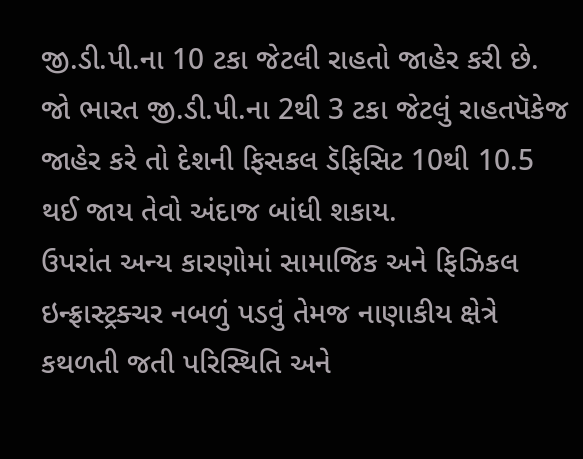જી.ડી.પી.ના 10 ટકા જેટલી રાહતો જાહેર કરી છે.
જો ભારત જી.ડી.પી.ના 2થી 3 ટકા જેટલું રાહતપૅકેજ જાહેર કરે તો દેશની ફિસકલ ડૅફિસિટ 10થી 10.5 થઈ જાય તેવો અંદાજ બાંધી શકાય.
ઉપરાંત અન્ય કારણોમાં સામાજિક અને ફિઝિકલ ઇન્ફ્રાસ્ટ્રક્ચર નબળું પડવું તેમજ નાણાકીય ક્ષેત્રે કથળતી જતી પરિસ્થિતિ અને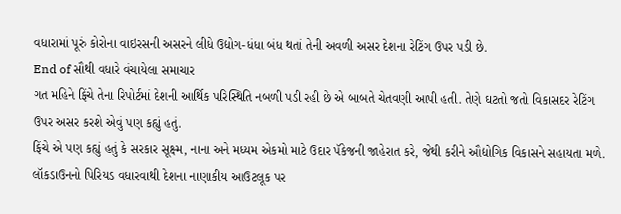વધારામાં પૂરું કોરોના વાઇરસની અસરને લીધે ઉદ્યોગ-ધંધા બંધ થતાં તેની અવળી અસર દેશના રેટિંગ ઉપર પડી છે.
End of સૌથી વધારે વંચાયેલા સમાચાર
ગત મહિને ફિંચે તેના રિપોર્ટમાં દેશની આર્થિક પરિસ્થિતિ નબળી પડી રહી છે એ બાબતે ચેતવણી આપી હતી. તેણે ઘટતો જતો વિકાસદર રેટિંગ ઉપર અસર કરશે એવું પણ કહ્યું હતું.
ફિંચે એ પણ કહ્યું હતું કે સરકાર સૂક્ષ્મ, નાના અને મધ્યમ એકમો માટે ઉદાર પૅકેજની જાહેરાત કરે, જેથી કરીને ઔદ્યોગિક વિકાસને સહાયતા મળે. લૉકડાઉનનો પિરિયડ વધારવાથી દેશના નાણાકીય આઉટલૂક પર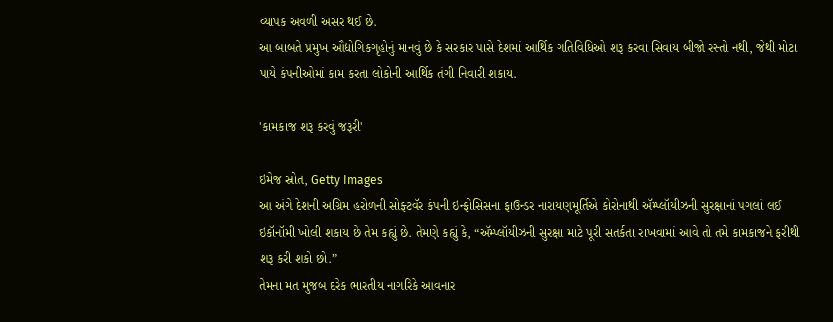વ્યાપક અવળી અસર થઈ છે.
આ બાબતે પ્રમુખ ઔદ્યોગિકગૃહોનું માનવું છે કે સરકાર પાસે દેશમાં આર્થિક ગતિવિધિઓ શરૂ કરવા સિવાય બીજો રસ્તો નથી, જેથી મોટા પાયે કંપનીઓમાં કામ કરતા લોકોની આર્થિક તંગી નિવારી શકાય.

'કામકાજ શરૂ કરવું જરૂરી'

ઇમેજ સ્રોત, Getty Images
આ અંગે દેશની અગ્રિમ હરોળની સોફ્ટવૅર કંપની ઇન્ફોસિસના ફાઉન્ડર નારાયણમૂર્તિએ કોરોનાથી ઍમ્પ્લૉયીઝની સુરક્ષાનાં પગલાં લઈ ઇકૉનૉમી ખોલી શકાય છે તેમ કહ્યું છે. તેમણે કહ્યું કે, “ઍમ્પ્લૉયીઝની સુરક્ષા માટે પૂરી સતર્કતા રાખવામાં આવે તો તમે કામકાજને ફરીથી શરૂ કરી શકો છો.”
તેમના મત મુજબ દરેક ભારતીય નાગરિકે આવનાર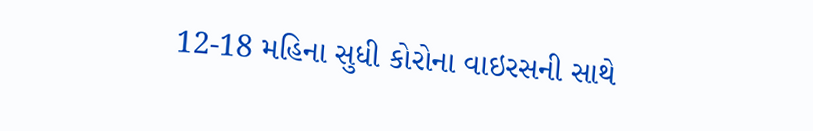12-18 મહિના સુધી કોરોના વાઇરસની સાથે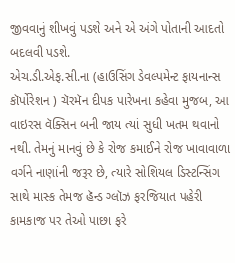જીવવાનું શીખવું પડશે અને એ અંગે પોતાની આદતો બદલવી પડશે.
એચ.ડી.એફ.સી.ના (હાઉસિંગ ડેવલ્પમેન્ટ ફાયનાન્સ કૉર્પોરેશન ) ચૅરમૅન દીપક પારેખના કહેવા મુજબ, આ વાઇરસ વૅક્સિન બની જાય ત્યાં સુધી ખતમ થવાનો નથી. તેમનું માનવું છે કે રોજ કમાઈને રોજ ખાવાવાળા વર્ગને નાણાંની જરૂર છે, ત્યારે સોશિયલ ડિસ્ટન્સિંગ સાથે માસ્ક તેમજ હૅન્ડ ગ્લૉઝ ફરજિયાત પહેરી કામકાજ પર તેઓ પાછા ફરે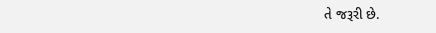તે જરૂરી છે.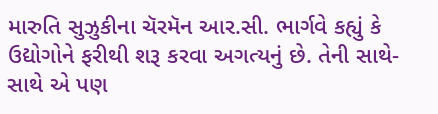મારુતિ સુઝુકીના ચૅરમૅન આર.સી. ભાર્ગવે કહ્યું કે ઉદ્યોગોને ફરીથી શરૂ કરવા અગત્યનું છે. તેની સાથે-સાથે એ પણ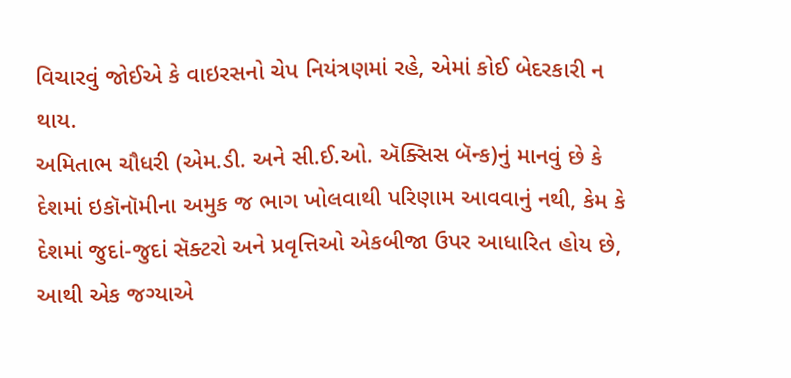વિચારવું જોઈએ કે વાઇરસનો ચેપ નિયંત્રણમાં રહે, એમાં કોઈ બેદરકારી ન થાય.
અમિતાભ ચૌધરી (એમ.ડી. અને સી.ઈ.ઓ. ઍક્સિસ બૅન્ક)નું માનવું છે કે દેશમાં ઇકૉનૉમીના અમુક જ ભાગ ખોલવાથી પરિણામ આવવાનું નથી, કેમ કે દેશમાં જુદાં-જુદાં સૅક્ટરો અને પ્રવૃત્તિઓ એકબીજા ઉપર આધારિત હોય છે, આથી એક જગ્યાએ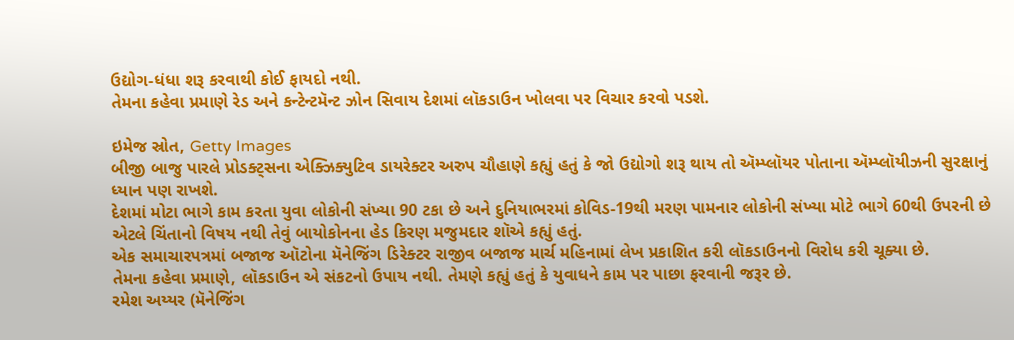ઉદ્યોગ-ધંધા શરૂ કરવાથી કોઈ ફાયદો નથી.
તેમના કહેવા પ્રમાણે રેડ અને કન્ટેન્ટમૅન્ટ ઝોન સિવાય દેશમાં લૉકડાઉન ખોલવા પર વિચાર કરવો પડશે.

ઇમેજ સ્રોત, Getty Images
બીજી બાજુ પારલે પ્રોડક્ટ્સના એક્ઝિક્યુટિવ ડાયરેક્ટર અરુપ ચૌહાણે કહ્યું હતું કે જો ઉદ્યોગો શરૂ થાય તો ઍમ્પ્લૉયર પોતાના ઍમ્પ્લૉયીઝની સુરક્ષાનું ધ્યાન પણ રાખશે.
દેશમાં મોટા ભાગે કામ કરતા યુવા લોકોની સંખ્યા 90 ટકા છે અને દુનિયાભરમાં કોવિડ-19થી મરણ પામનાર લોકોની સંખ્યા મોટે ભાગે 60થી ઉપરની છે એટલે ચિંતાનો વિષય નથી તેવું બાયોકોનના હેડ કિરણ મજુમદાર શૉએ કહ્યું હતું.
એક સમાચારપત્રમાં બજાજ ઑટોના મૅનેજિંગ ડિરેક્ટર રાજીવ બજાજ માર્ચ મહિનામાં લેખ પ્રકાશિત કરી લૉકડાઉનનો વિરોધ કરી ચૂક્યા છે.
તેમના કહેવા પ્રમાણે, લૉકડાઉન એ સંકટનો ઉપાય નથી. તેમણે કહ્યું હતું કે યુવાધને કામ પર પાછા ફરવાની જરૂર છે.
રમેશ અય્યર (મૅનેજિંગ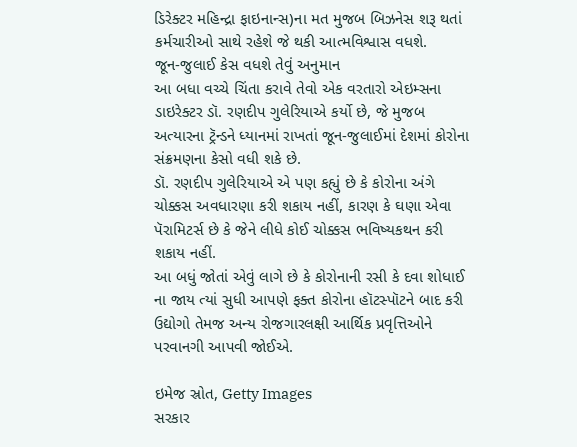ડિરેક્ટર મહિન્દ્રા ફાઇનાન્સ)ના મત મુજબ બિઝનેસ શરૂ થતાં કર્મચારીઓ સાથે રહેશે જે થકી આત્મવિશ્વાસ વધશે.
જૂન-જુલાઈ કેસ વધશે તેવું અનુમાન
આ બધા વચ્ચે ચિંતા કરાવે તેવો એક વરતારો એઇમ્સના ડાઇરેક્ટર ડૉ. રણદીપ ગુલેરિયાએ કર્યો છે, જે મુજબ અત્યારના ટ્રૅન્ડને ધ્યાનમાં રાખતાં જૂન-જુલાઈમાં દેશમાં કોરોના સંક્રમણના કેસો વધી શકે છે.
ડૉ. રણદીપ ગુલેરિયાએ એ પણ કહ્યું છે કે કોરોના અંગે ચોક્કસ અવધારણા કરી શકાય નહીં, કારણ કે ઘણા એવા પૅરામિટર્સ છે કે જેને લીધે કોઈ ચોક્કસ ભવિષ્યકથન કરી શકાય નહીં.
આ બધું જોતાં એવું લાગે છે કે કોરોનાની રસી કે દવા શોધાઈ ના જાય ત્યાં સુધી આપણે ફક્ત કોરોના હૉટસ્પૉટને બાદ કરી ઉદ્યોગો તેમજ અન્ય રોજગારલક્ષી આર્થિક પ્રવૃત્તિઓને પરવાનગી આપવી જોઈએ.

ઇમેજ સ્રોત, Getty Images
સરકાર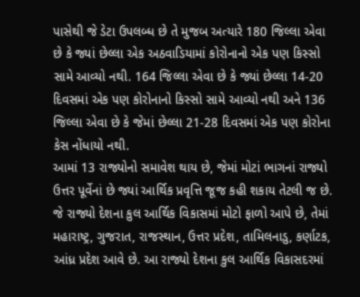પાસેથી જે ડેટા ઉપલબ્ધ છે તે મુજબ અત્યારે 180 જિલ્લા એવા છે કે જ્યાં છેલ્લા એક અઠવાડિયામાં કોરોનાનો એક પણ કિસ્સો સામે આવ્યો નથી. 164 જિલ્લા એવા છે કે જ્યાં છેલ્લા 14-20 દિવસમાં એક પણ કોરોનાનો કિસ્સો સામે આવ્યો નથી અને 136 જિલ્લા એવા છે કે જેમાં છેલ્લા 21-28 દિવસમાં એક પણ કોરોના કેસ નોંધાયો નથી.
આમાં 13 રાજ્યોનો સમાવેશ થાય છે, જેમાં મોટાં ભાગનાં રાજ્યો ઉત્તર પૂર્વેનાં છે જ્યાં આર્થિક પ્રવૃત્તિ જૂજ કહી શકાય તેટલી જ છે.
જે રાજ્યો દેશના કુલ આર્થિક વિકાસમાં મોટો ફાળો આપે છે, તેમાં મહારાષ્ટ્ર, ગુજરાત, રાજસ્થાન, ઉત્તર પ્રદેશ, તામિલનાડુ, કર્ણાટક, આંધ્ર પ્રદેશ આવે છે. આ રાજ્યો દેશના કુલ આર્થિક વિકાસદરમાં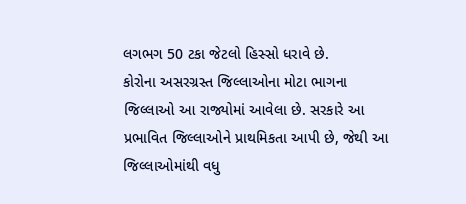લગભગ 50 ટકા જેટલો હિસ્સો ધરાવે છે.
કોરોના અસરગ્રસ્ત જિલ્લાઓના મોટા ભાગના જિલ્લાઓ આ રાજ્યોમાં આવેલા છે. સરકારે આ પ્રભાવિત જિલ્લાઓને પ્રાથમિકતા આપી છે, જેથી આ જિલ્લાઓમાંથી વધુ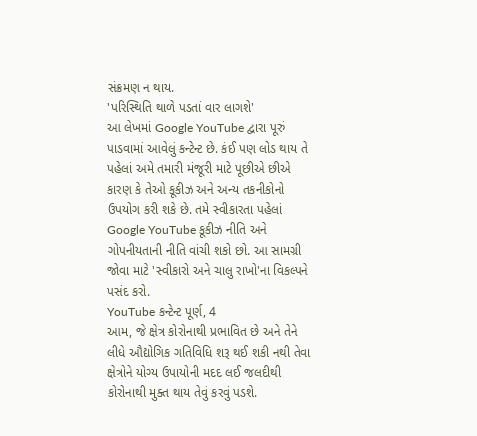સંક્રમણ ન થાય.
'પરિસ્થિતિ થાળે પડતાં વાર લાગશે'
આ લેખમાં Google YouTube દ્વારા પૂરું પાડવામાં આવેલું કન્ટેન્ટ છે. કંઈ પણ લોડ થાય તે પહેલાં અમે તમારી મંજૂરી માટે પૂછીએ છીએ કારણ કે તેઓ કૂકીઝ અને અન્ય તકનીકોનો ઉપયોગ કરી શકે છે. તમે સ્વીકારતા પહેલાં Google YouTube કૂકીઝ નીતિ અને ગોપનીયતાની નીતિ વાંચી શકો છો. આ સામગ્રી જોવા માટે 'સ્વીકારો અને ચાલુ રાખો'ના વિકલ્પને પસંદ કરો.
YouTube કન્ટેન્ટ પૂર્ણ, 4
આમ, જે ક્ષેત્ર કોરોનાથી પ્રભાવિત છે અને તેને લીધે ઔદ્યોગિક ગતિવિધિ શરૂ થઈ શકી નથી તેવા ક્ષેત્રોને યોગ્ય ઉપાયોની મદદ લઈ જલદીથી કોરોનાથી મુક્ત થાય તેવું કરવું પડશે.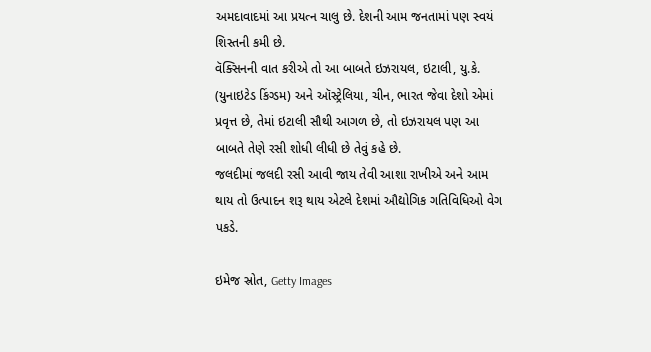અમદાવાદમાં આ પ્રયત્ન ચાલુ છે. દેશની આમ જનતામાં પણ સ્વયં શિસ્તની કમી છે.
વૅક્સિનની વાત કરીએ તો આ બાબતે ઇઝરાયલ, ઇટાલી, યુ.કે. (યુનાઇટેડ કિંગ્ડમ) અને ઑસ્ટ્રેલિયા, ચીન, ભારત જેવા દેશો એમાં પ્રવૃત્ત છે, તેમાં ઇટાલી સૌથી આગળ છે, તો ઇઝરાયલ પણ આ બાબતે તેણે રસી શોધી લીધી છે તેવું કહે છે.
જલદીમાં જલદી રસી આવી જાય તેવી આશા રાખીએ અને આમ થાય તો ઉત્પાદન શરૂ થાય એટલે દેશમાં ઔદ્યોગિક ગતિવિધિઓ વેગ પકડે.

ઇમેજ સ્રોત, Getty Images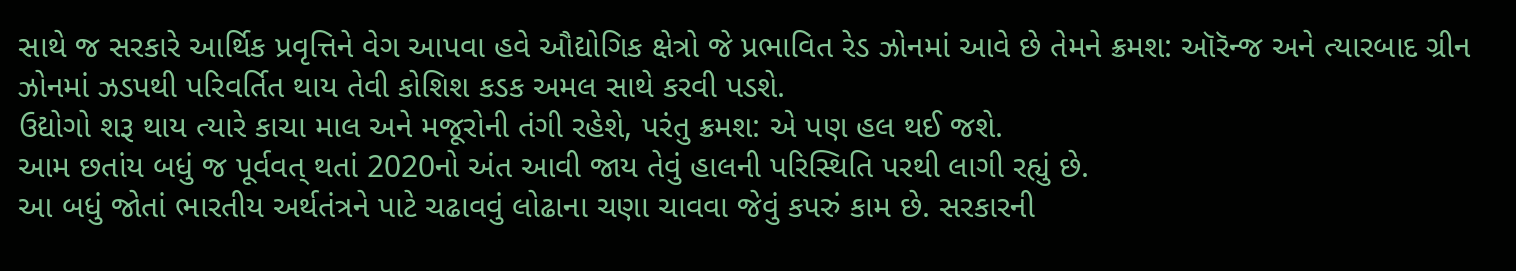સાથે જ સરકારે આર્થિક પ્રવૃત્તિને વેગ આપવા હવે ઔદ્યોગિક ક્ષેત્રો જે પ્રભાવિત રેડ ઝોનમાં આવે છે તેમને ક્રમશ: ઑરૅન્જ અને ત્યારબાદ ગ્રીન ઝોનમાં ઝડપથી પરિવર્તિત થાય તેવી કોશિશ કડક અમલ સાથે કરવી પડશે.
ઉદ્યોગો શરૂ થાય ત્યારે કાચા માલ અને મજૂરોની તંગી રહેશે, પરંતુ ક્રમશ: એ પણ હલ થઈ જશે.
આમ છતાંય બધું જ પૂર્વવત્ થતાં 2020નો અંત આવી જાય તેવું હાલની પરિસ્થિતિ પરથી લાગી રહ્યું છે.
આ બધું જોતાં ભારતીય અર્થતંત્રને પાટે ચઢાવવું લોઢાના ચણા ચાવવા જેવું કપરું કામ છે. સરકારની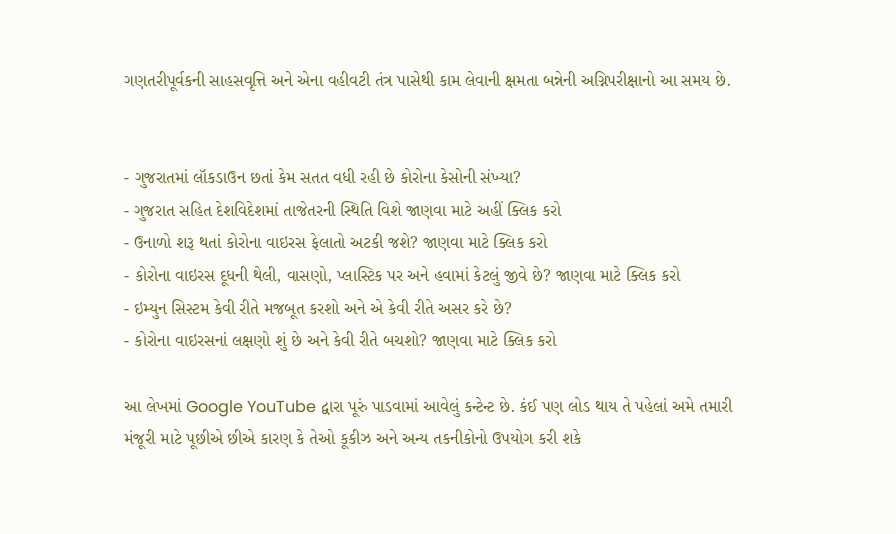ગણતરીપૂર્વકની સાહસવૃત્તિ અને એના વહીવટી તંત્ર પાસેથી કામ લેવાની ક્ષમતા બન્નેની અગ્નિપરીક્ષાનો આ સમય છે.


- ગુજરાતમાં લૉકડાઉન છતાં કેમ સતત વધી રહી છે કોરોના કેસોની સંખ્યા?
- ગુજરાત સહિત દેશવિદેશમાં તાજેતરની સ્થિતિ વિશે જાણવા માટે અહીં ક્લિક કરો
- ઉનાળો શરૂ થતાં કોરોના વાઇરસ ફેલાતો અટકી જશે? જાણવા માટે ક્લિક કરો
- કોરોના વાઇરસ દૂધની થેલી, વાસણો, પ્લાસ્ટિક પર અને હવામાં કેટલું જીવે છે? જાણવા માટે ક્લિક કરો
- ઇમ્યુન સિસ્ટમ કેવી રીતે મજબૂત કરશો અને એ કેવી રીતે અસર કરે છે?
- કોરોના વાઇરસનાં લક્ષણો શું છે અને કેવી રીતે બચશો? જાણવા માટે ક્લિક કરો

આ લેખમાં Google YouTube દ્વારા પૂરું પાડવામાં આવેલું કન્ટેન્ટ છે. કંઈ પણ લોડ થાય તે પહેલાં અમે તમારી મંજૂરી માટે પૂછીએ છીએ કારણ કે તેઓ કૂકીઝ અને અન્ય તકનીકોનો ઉપયોગ કરી શકે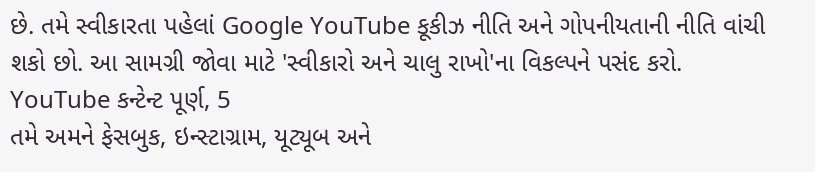છે. તમે સ્વીકારતા પહેલાં Google YouTube કૂકીઝ નીતિ અને ગોપનીયતાની નીતિ વાંચી શકો છો. આ સામગ્રી જોવા માટે 'સ્વીકારો અને ચાલુ રાખો'ના વિકલ્પને પસંદ કરો.
YouTube કન્ટેન્ટ પૂર્ણ, 5
તમે અમને ફેસબુક, ઇન્સ્ટાગ્રામ, યૂટ્યૂબ અને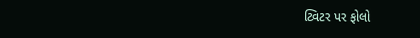ટ્વિટર પર ફોલો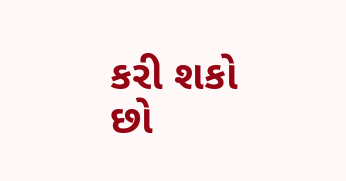કરી શકો છો